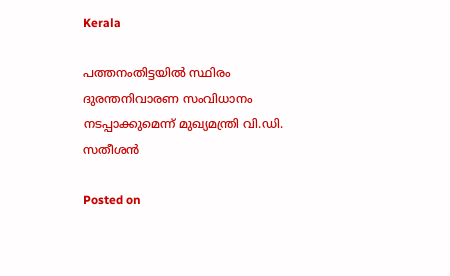Kerala

പത്തനംതിട്ടയിൽ സ്ഥിരം ദുരന്തനിവാരണ സംവിധാനം നടപ്പാക്കുമെന്ന് മുഖ്യമന്ത്രി വി.ഡി. സതീശൻ

Posted on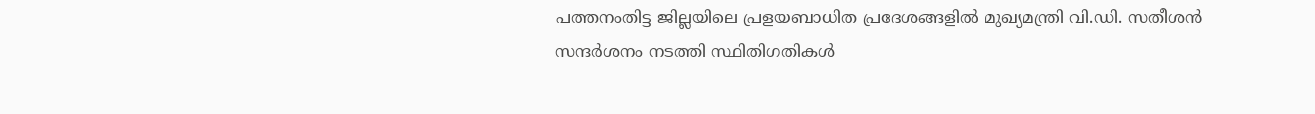പത്തനംതിട്ട ജില്ലയിലെ പ്രളയബാധിത പ്രദേശങ്ങളിൽ മുഖ്യമന്ത്രി വി.ഡി. സതീശൻ സന്ദർശനം നടത്തി സ്ഥിതിഗതികൾ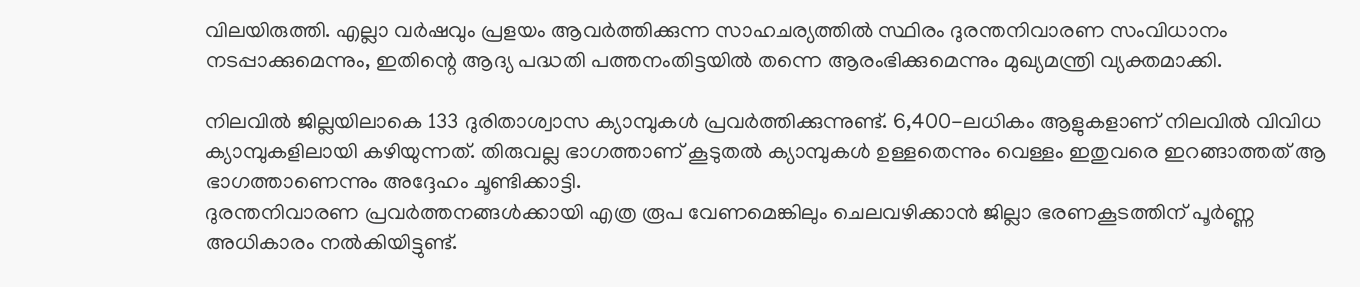വിലയിരുത്തി. എല്ലാ വർഷവും പ്രളയം ആവർത്തിക്കുന്ന സാഹചര്യത്തിൽ സ്ഥിരം ദുരന്തനിവാരണ സംവിധാനം നടപ്പാക്കുമെന്നും, ഇതിന്റെ ആദ്യ പദ്ധതി പത്തനംതിട്ടയിൽ തന്നെ ആരംഭിക്കുമെന്നും മുഖ്യമന്ത്രി വ്യക്തമാക്കി.

നിലവിൽ ജില്ലയിലാകെ 133 ദുരിതാശ്വാസ ക്യാമ്പുകൾ പ്രവർത്തിക്കുന്നുണ്ട്. 6,400-ലധികം ആളുകളാണ് നിലവിൽ വിവിധ ക്യാമ്പുകളിലായി കഴിയുന്നത്. തിരുവല്ല ഭാഗത്താണ് കൂടുതൽ ക്യാമ്പുകൾ ഉള്ളതെന്നും വെള്ളം ഇതുവരെ ഇറങ്ങാത്തത് ആ ഭാഗത്താണെന്നും അദ്ദേഹം ചൂണ്ടിക്കാട്ടി.
ദുരന്തനിവാരണ പ്രവർത്തനങ്ങൾക്കായി എത്ര രൂപ വേണമെങ്കിലും ചെലവഴിക്കാൻ ജില്ലാ ഭരണകൂടത്തിന് പൂർണ്ണ അധികാരം നൽകിയിട്ടുണ്ട്.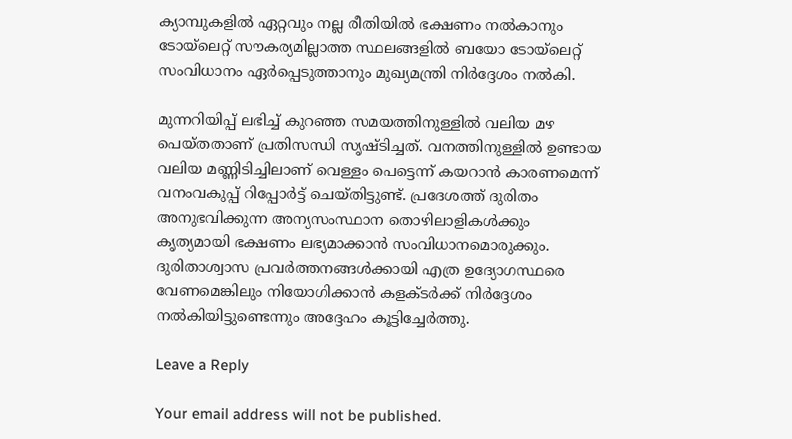ക്യാമ്പുകളിൽ ഏറ്റവും നല്ല രീതിയിൽ ഭക്ഷണം നൽകാനും ടോയ്‌ലെറ്റ് സൗകര്യമില്ലാത്ത സ്ഥലങ്ങളിൽ ബയോ ടോയ്‌ലെറ്റ് സംവിധാനം ഏർപ്പെടുത്താനും മുഖ്യമന്ത്രി നിർദ്ദേശം നൽകി.

മുന്നറിയിപ്പ് ലഭിച്ച് കുറഞ്ഞ സമയത്തിനുള്ളിൽ വലിയ മഴ പെയ്തതാണ് പ്രതിസന്ധി സൃഷ്ടിച്ചത്. വനത്തിനുള്ളിൽ ഉണ്ടായ വലിയ മണ്ണിടിച്ചിലാണ് വെള്ളം പെട്ടെന്ന് കയറാൻ കാരണമെന്ന് വനംവകുപ്പ് റിപ്പോർട്ട് ചെയ്തിട്ടുണ്ട്. പ്രദേശത്ത് ദുരിതം അനുഭവിക്കുന്ന അന്യസംസ്ഥാന തൊഴിലാളികൾക്കും കൃത്യമായി ഭക്ഷണം ലഭ്യമാക്കാൻ സംവിധാനമൊരുക്കും. ദുരിതാശ്വാസ പ്രവർത്തനങ്ങൾക്കായി എത്ര ഉദ്യോഗസ്ഥരെ വേണമെങ്കിലും നിയോഗിക്കാൻ കളക്ടർക്ക് നിർദ്ദേശം നൽകിയിട്ടുണ്ടെന്നും അദ്ദേഹം കൂട്ടിച്ചേർത്തു.

Leave a Reply

Your email address will not be published.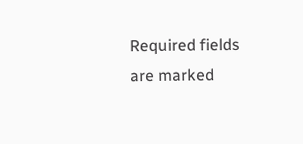Required fields are marked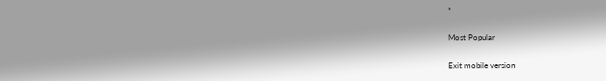*

Most Popular

Exit mobile version